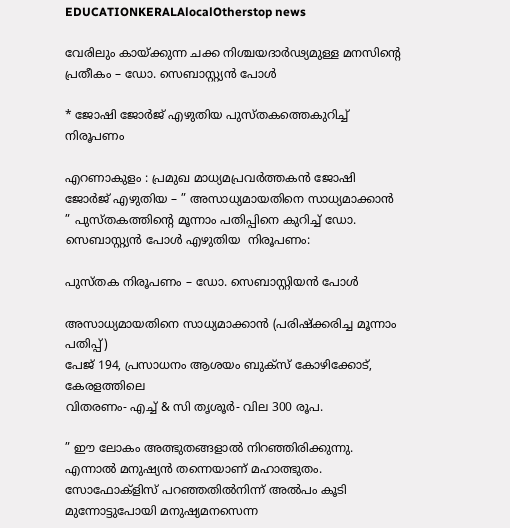EDUCATIONKERALAlocalOtherstop news

വേരിലും കായ്ക്കുന്ന ചക്ക നിശ്ചയദാര്‍ഢ്യമുള്ള മനസിന്റെ പ്രതീകം – ഡോ. സെബാസ്റ്റ്യൻ പോൾ

* ജോഷി ജോർജ് എഴുതിയ പുസ്തകത്തെകുറിച്ച് നിരൂപണം

എറണാകുളം : പ്രമുഖ മാധ്യമപ്രവർത്തകൻ ജോഷി ജോർജ് എഴുതിയ – ” അസാധ്യമായതിനെ സാധ്യമാക്കാൻ ” പുസ്തകത്തിൻ്റെ മൂന്നാം പതിപ്പിനെ കുറിച്ച് ഡോ. സെബാസ്റ്റ്യൻ പോൾ എഴുതിയ  നിരൂപണം:

പുസ്തക നിരൂപണം – ഡോ. സെബാസ്റ്റിയന്‍ പോള്‍

അസാധ്യമായതിനെ സാധ്യമാക്കാന്‍ (പരിഷ്‌ക്കരിച്ച മൂന്നാം പതിപ്പ്)
പേജ് 194, പ്രസാധനം ആശയം ബുക്‌സ് കോഴിക്കോട്, കേരളത്തിലെ
വിതരണം- എച്ച് & സി തൃശൂര്‍- വില 300 രൂപ.

” ഈ ലോകം അത്ഭുതങ്ങളാല്‍ നിറഞ്ഞിരിക്കുന്നു. എന്നാല്‍ മനുഷ്യന്‍ തന്നെയാണ് മഹാത്ഭുതം. സോഫോക്‌ളിസ് പറഞ്ഞതില്‍നിന്ന് അല്‍പം കൂടി മുന്നോട്ടുപോയി മനുഷ്യമനസെന്ന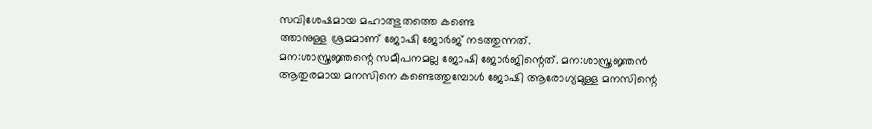സവിശേഷമായ മഹാത്ഭുതത്തെ കണ്ടെ
ത്താനുള്ള ശ്രമമാണ് ജോഷി ജോര്‍ജ് നടത്തുന്നത്.
മന:ശാസ്ത്രജ്ഞന്റെ സമീപനമല്ല ജോഷി ജോര്‍ജിന്റെത്. മന:ശാസ്ത്രജ്ഞന്‍ ആതുരമായ മനസിനെ കണ്ടെത്തുമ്പോള്‍ ജോഷി ആരോഗ്യമുള്ള മനസിന്റെ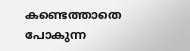കണ്ടെത്താതെ പോകുന്ന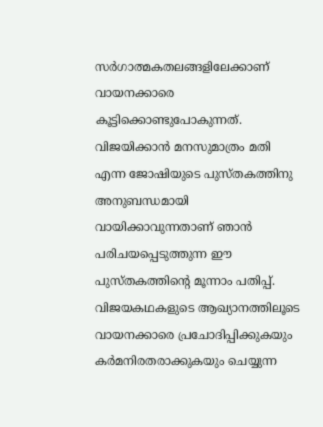സര്‍ഗാത്മകതലങ്ങളിലേക്കാണ് വായനക്കാരെ കൂട്ടിക്കൊണ്ടുപോകുന്നത്. വിജയിക്കാന്‍ മനസുമാത്രം മതി എന്ന ജോഷിയുടെ പുസ്തകത്തിനു അനുബന്ധമായി വായിക്കാവുന്നതാണ് ഞാന്‍ പരിചയപ്പെടുത്തുന്ന ഈ പുസ്തകത്തിന്റെ മൂന്നാം പതിപ്പ്.
വിജയകഥകളുടെ ആഖ്യാനത്തിലൂടെ വായനക്കാരെ പ്രചോദിപ്പിക്കുകയും കര്‍മനിരതരാക്കുകയും ചെയ്യുന്ന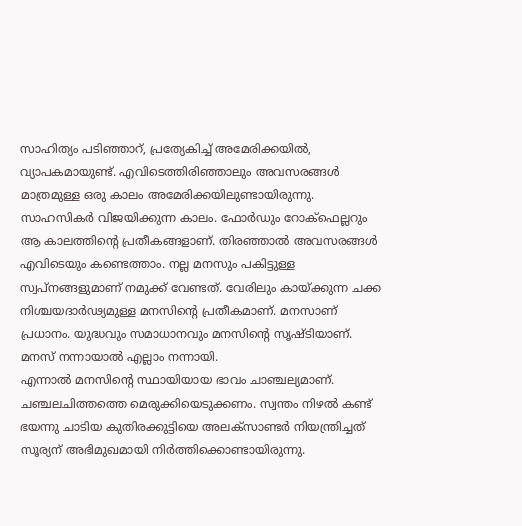സാഹിത്യം പടിഞ്ഞാറ്, പ്രത്യേകിച്ച് അമേരിക്കയില്‍, വ്യാപകമായുണ്ട്. എവിടെത്തിരിഞ്ഞാലും അവസരങ്ങള്‍ മാത്രമുള്ള ഒരു കാലം അമേരിക്കയിലുണ്ടായിരുന്നു. സാഹസികര്‍ വിജയിക്കുന്ന കാലം. ഫോര്‍ഡും റോക്‌ഫെല്ലറും ആ കാലത്തിന്റെ പ്രതീകങ്ങളാണ്. തിരഞ്ഞാല്‍ അവസരങ്ങള്‍ എവിടെയും കണ്ടെത്താം. നല്ല മനസും പകിട്ടുള്ള സ്വപ്‌നങ്ങളുമാണ് നമുക്ക് വേണ്ടത്. വേരിലും കായ്ക്കുന്ന ചക്ക നിശ്ചയദാര്‍ഢ്യമുള്ള മനസിന്റെ പ്രതീകമാണ്. മനസാണ് പ്രധാനം. യുദ്ധവും സമാധാനവും മനസിന്റെ സൃഷ്ടിയാണ്. മനസ് നന്നായാല്‍ എല്ലാം നന്നായി.
എന്നാല്‍ മനസിന്റെ സ്ഥായിയായ ഭാവം ചാഞ്ചല്യമാണ്. ചഞ്ചലചിത്തത്തെ മെരുക്കിയെടുക്കണം. സ്വന്തം നിഴല്‍ കണ്ട് ഭയന്നു ചാടിയ കുതിരക്കുട്ടിയെ അലക്‌സാണ്ടര്‍ നിയന്ത്രിച്ചത് സൂര്യന് അഭിമുഖമായി നിര്‍ത്തിക്കൊണ്ടായിരുന്നു.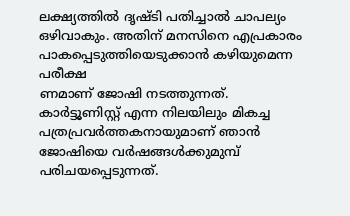ലക്ഷ്യത്തില്‍ ദൃഷ്ടി പതിച്ചാല്‍ ചാപല്യം ഒഴിവാകും. അതിന് മനസിനെ എപ്രകാരം പാകപ്പെടുത്തിയെടുക്കാന്‍ കഴിയുമെന്ന പരീക്ഷ
ണമാണ് ജോഷി നടത്തുന്നത്. കാര്‍ട്ടൂണിസ്റ്റ് എന്ന നിലയിലും മികച്ച പത്രപ്രവര്‍ത്തകനായുമാണ് ഞാന്‍ ജോഷിയെ വര്‍ഷങ്ങള്‍ക്കുമുമ്പ് പരിചയപ്പെടുന്നത്.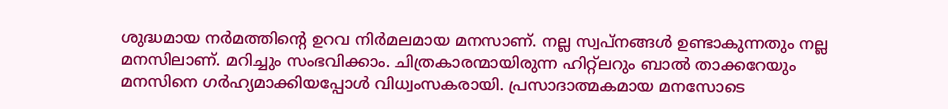ശുദ്ധമായ നര്‍മത്തിന്റെ ഉറവ നിര്‍മലമായ മനസാണ്. നല്ല സ്വപ്‌നങ്ങള്‍ ഉണ്ടാകുന്നതും നല്ല മനസിലാണ്. മറിച്ചും സംഭവിക്കാം. ചിത്രകാരന്മായിരുന്ന ഹിറ്റ്‌ലറും ബാല്‍ താക്കറേയും മനസിനെ ഗര്‍ഹ്യമാക്കിയപ്പോള്‍ വിധ്വംസകരായി. പ്രസാദാത്മകമായ മനസോടെ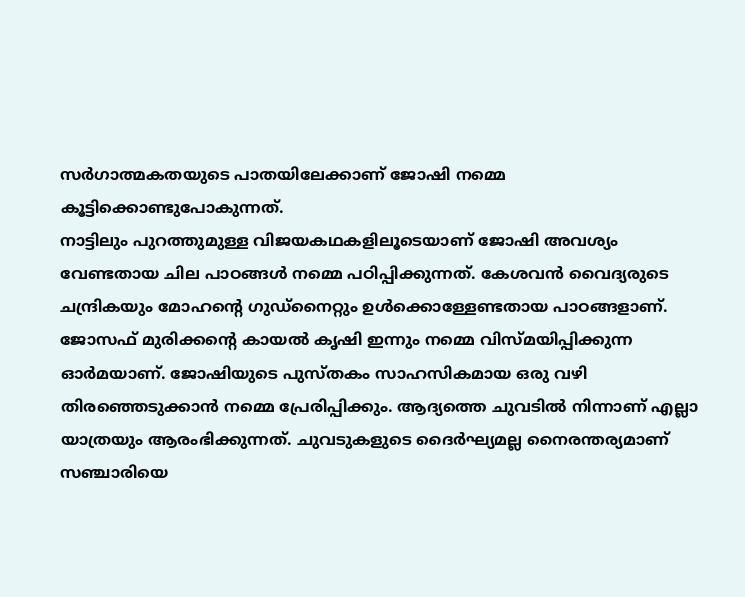സര്‍ഗാത്മകതയുടെ പാതയിലേക്കാണ് ജോഷി നമ്മെ കൂട്ടിക്കൊണ്ടുപോകുന്നത്.
നാട്ടിലും പുറത്തുമുള്ള വിജയകഥകളിലൂടെയാണ് ജോഷി അവശ്യം വേണ്ടതായ ചില പാഠങ്ങള്‍ നമ്മെ പഠിപ്പിക്കുന്നത്. കേശവന്‍ വൈദ്യരുടെ ചന്ദ്രികയും മോഹന്റെ ഗുഡ്‌നൈറ്റും ഉള്‍ക്കൊള്ളേണ്ടതായ പാഠങ്ങളാണ്. ജോസഫ് മുരിക്കന്റെ കായല്‍ കൃഷി ഇന്നും നമ്മെ വിസ്മയിപ്പിക്കുന്ന ഓര്‍മയാണ്. ജോഷിയുടെ പുസ്തകം സാഹസികമായ ഒരു വഴി തിരഞ്ഞെടുക്കാന്‍ നമ്മെ പ്രേരിപ്പിക്കും. ആദ്യത്തെ ചുവടില്‍ നിന്നാണ് എല്ലാ യാത്രയും ആരംഭിക്കുന്നത്. ചുവടുകളുടെ ദൈര്‍ഘ്യമല്ല നൈരന്തര്യമാണ് സഞ്ചാരിയെ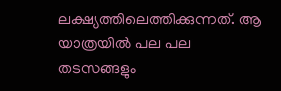ലക്ഷ്യത്തിലെത്തിക്കുന്നത്. ആ യാത്രയില്‍ പല പല തടസങ്ങളും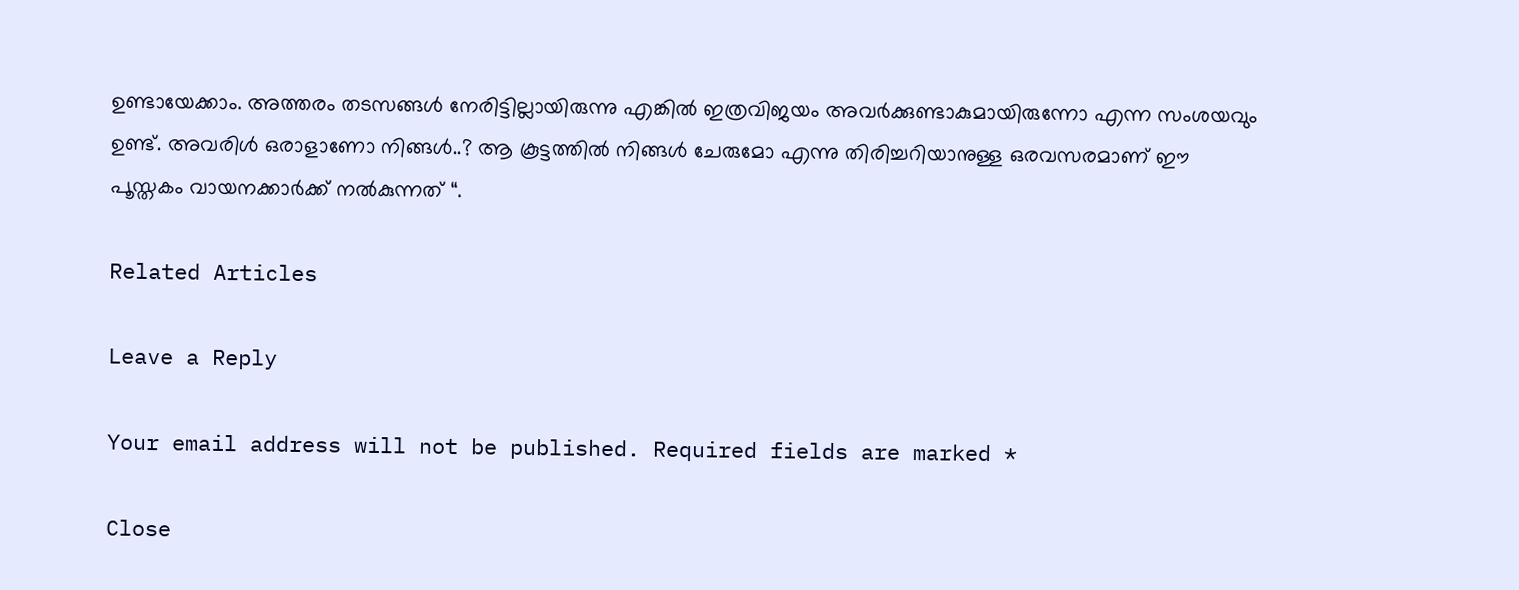ഉണ്ടായേക്കാം. അത്തരം തടസങ്ങള്‍ നേരിട്ടില്ലായിരുന്നു എങ്കില്‍ ഇത്രവിജയം അവര്‍ക്കുണ്ടാകുമായിരുന്നോ എന്ന സംശയവും ഉണ്ട്. അവരിള്‍ ഒരാളാണോ നിങ്ങള്‍..? ആ കൂട്ടത്തില്‍ നിങ്ങള്‍ ചേരുമോ എന്നു തിരിച്ചറിയാനുള്ള ഒരവസരമാണ് ഈ പൂസ്തകം വായനക്കാര്‍ക്ക് നല്‍കുന്നത് “.

Related Articles

Leave a Reply

Your email address will not be published. Required fields are marked *

Close